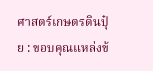ศาสตร์เกษตรดินปุ๋ย : ขอบคุณแหล่งข้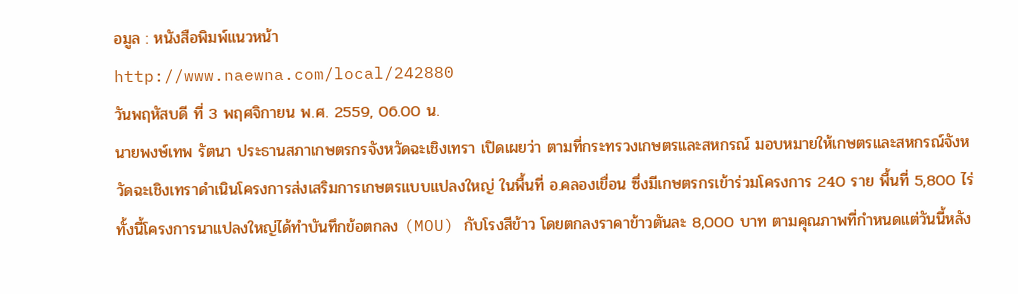อมูล : หนังสือพิมพ์แนวหน้า
http://www.naewna.com/local/242880
วันพฤหัสบดี ที่ 3 พฤศจิกายน พ.ศ. 2559, 06.00 น.
นายพงษ์เทพ รัตนา ประธานสภาเกษตรกรจังหวัดฉะเชิงเทรา เปิดเผยว่า ตามที่กระทรวงเกษตรและสหกรณ์ มอบหมายให้เกษตรและสหกรณ์จังหวัดฉะเชิงเทราดำเนินโครงการส่งเสริมการเกษตรแบบแปลงใหญ่ ในพื้นที่ อ.คลองเขื่อน ซึ่งมีเกษตรกรเข้าร่วมโครงการ 240 ราย พื้นที่ 5,800 ไร่
ทั้งนี้โครงการนาแปลงใหญ่ได้ทำบันทึกข้อตกลง (MOU) กับโรงสีข้าว โดยตกลงราคาข้าวตันละ 8,000 บาท ตามคุณภาพที่กำหนดแต่วันนี้หลัง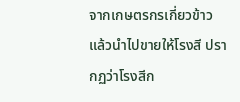จากเกษตรกรเกี่ยวข้าวแล้วนำไปขายให้โรงสี ปรากฏว่าโรงสีก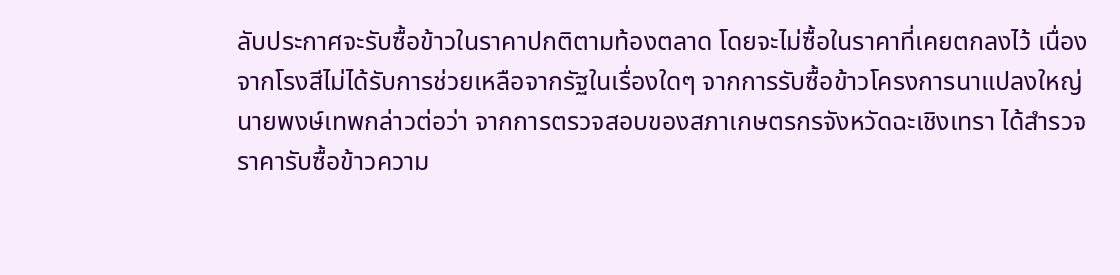ลับประกาศจะรับซื้อข้าวในราคาปกติตามท้องตลาด โดยจะไม่ซื้อในราคาที่เคยตกลงไว้ เนื่องจากโรงสีไม่ได้รับการช่วยเหลือจากรัฐในเรื่องใดๆ จากการรับซื้อข้าวโครงการนาแปลงใหญ่
นายพงษ์เทพกล่าวต่อว่า จากการตรวจสอบของสภาเกษตรกรจังหวัดฉะเชิงเทรา ได้สำรวจราคารับซื้อข้าวความ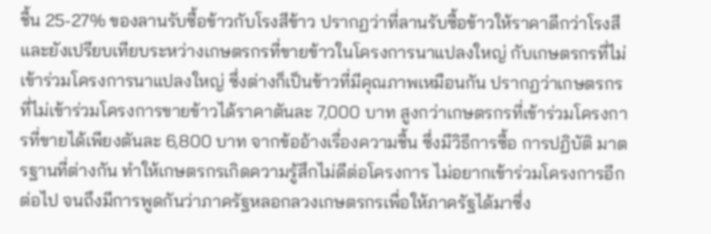ชื้น 25-27% ของลานรับซื้อข้าวกับโรงสีข้าว ปรากฏว่าที่ลานรับซื้อข้าวให้ราคาดีกว่าโรงสี และยังเปรียบเทียบระหว่างเกษตรกรที่ขายข้าวในโครงการนาแปลงใหญ่ กับเกษตรกรที่ไม่เข้าร่วมโครงการนาแปลงใหญ่ ซึ่งต่างก็เป็นข้าวที่มีคุณภาพเหมือนกัน ปรากฏว่าเกษตรกรที่ไม่เข้าร่วมโครงการขายข้าวได้ราคาตันละ 7,000 บาท สูงกว่าเกษตรกรที่เข้าร่วมโครงการที่ขายได้เพียงตันละ 6,800 บาท จากข้ออ้างเรื่องความชื้น ซึ่งมีวิธีการซื้อ การปฏิบัติ มาตรฐานที่ต่างกัน ทำให้เกษตรกรเกิดความรู้สึกไม่ดีต่อโครงการ ไม่อยากเข้าร่วมโครงการอีกต่อไป จนถึงมีการพูดกันว่าภาครัฐหลอกลวงเกษตรกรเพื่อให้ภาครัฐได้มาซึ่ง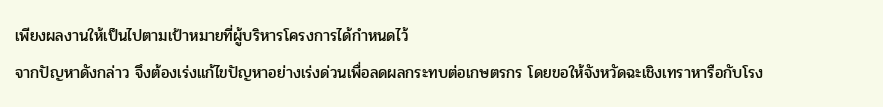เพียงผลงานให้เป็นไปตามเป้าหมายที่ผู้บริหารโครงการได้กำหนดไว้
จากปัญหาดังกล่าว จึงต้องเร่งแก้ไขปัญหาอย่างเร่งด่วนเพื่อลดผลกระทบต่อเกษตรกร โดยขอให้จังหวัดฉะเชิงเทราหารือกับโรง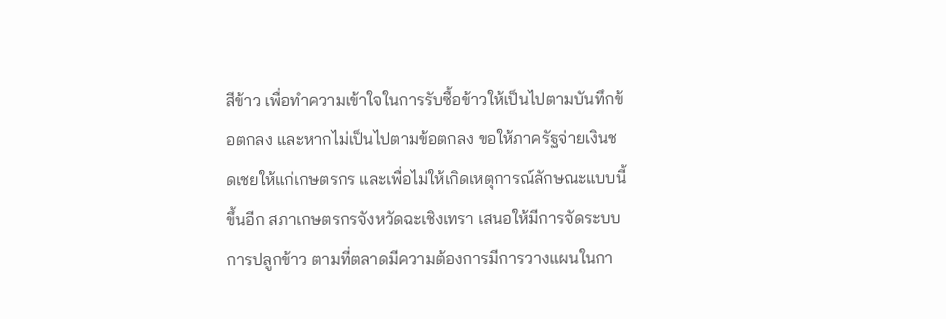สีข้าว เพื่อทำความเข้าใจในการรับซื้อข้าวให้เป็นไปตามบันทึกข้อตกลง และหากไม่เป็นไปตามข้อตกลง ขอให้ภาครัฐจ่ายเงินชดเชยให้แก่เกษตรกร และเพื่อไม่ให้เกิดเหตุการณ์ลักษณะแบบนี้ขึ้นอีก สภาเกษตรกรจังหวัดฉะเชิงเทรา เสนอให้มีการจัดระบบการปลูกข้าว ตามที่ตลาดมีความต้องการมีการวางแผนในกา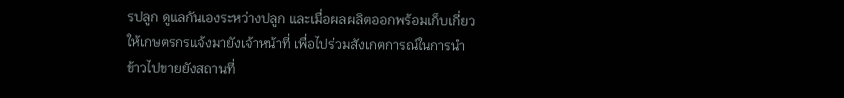รปลูก ดูแลกันเองระหว่างปลูก และเมื่อผลผลิตออกพร้อมเก็บเกี่ยวให้เกษตรกรแจ้งมายังเจ้าหน้าที่ เพื่อไปร่วมสังเกตการณ์ในการนำข้าวไปขายยังสถานที่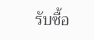รับซื้อ